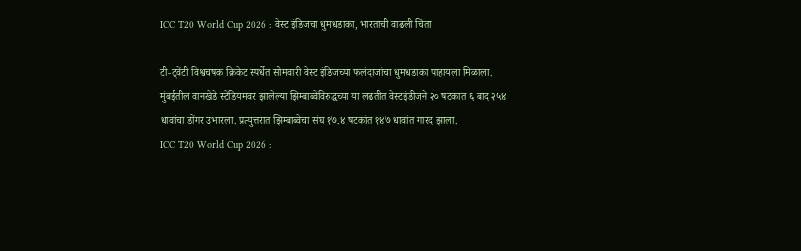ICC T20 World Cup 2026 : वेस्ट इंडिजचा धुमधडाका, भारताची वाढली चिंता

टी-ट्वेंटी विश्वचषक क्रिकेट स्पर्धेत सोमवारी वेस्ट इंडिजच्या फलंदाजांचा धुमधडाका पाहायला मिळाला. मुंबईतील वानखेडे स्टेडियमवर झालेल्या झिम्बाब्वेविरुद्धच्या या लढतीत वेस्टइंडीजने २० षटकात ६ बाद २५४ धावांचा डोंगर उभारला. प्रत्युत्तरात झिम्बाब्वेचा संघ १७.४ षटकांत १४७ धावांत गारद झाला.
ICC T20 World Cup 2026 :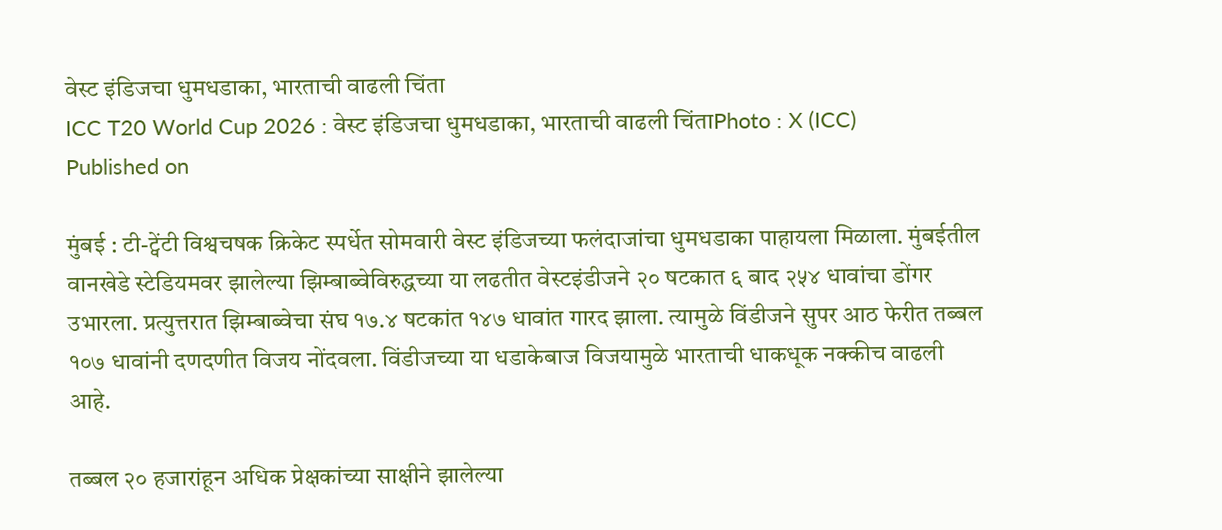वेस्ट इंडिजचा धुमधडाका, भारताची वाढली चिंता
ICC T20 World Cup 2026 : वेस्ट इंडिजचा धुमधडाका, भारताची वाढली चिंताPhoto : X (ICC)
Published on

मुंबई : टी-ट्वेंटी विश्वचषक क्रिकेट स्पर्धेत सोमवारी वेस्ट इंडिजच्या फलंदाजांचा धुमधडाका पाहायला मिळाला. मुंबईतील वानखेडे स्टेडियमवर झालेल्या झिम्बाब्वेविरुद्धच्या या लढतीत वेस्टइंडीजने २० षटकात ६ बाद २५४ धावांचा डोंगर उभारला. प्रत्युत्तरात झिम्बाब्वेचा संघ १७.४ षटकांत १४७ धावांत गारद झाला. त्यामुळे विंडीजने सुपर आठ फेरीत तब्बल १०७ धावांनी दणदणीत विजय नोंदवला. विंडीजच्या या धडाकेबाज विजयामुळे भारताची धाकधूक नक्कीच वाढली आहे.

तब्बल २० हजारांहून अधिक प्रेक्षकांच्या साक्षीने झालेल्या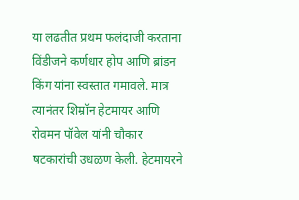या लढतीत प्रथम फलंदाजी करताना विंडीजने कर्णधार होप आणि ब्रांडन किंग यांना स्वस्तात गमावले. मात्र त्यानंतर शिम्रॉन हेटमायर आणि रोवमन पॉवेल यांनी चौकार षटकारांची उधळण केली. हेटमायरने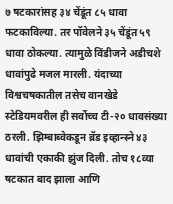७ षटकारांसह ३४ चेंडूंत ८५ धावा फटकाविल्या. तर पॉवेलने ३५ चेंडूंत ५९ धावा ठोकल्या. त्यामुळे विंडीजने अडीचशे धावांपुढे मजल मारली. यंदाच्या विश्वचषकातील तसेच वानखेडे स्टेडियमवरील ही सर्वोच्च टी-२० धावसंख्या ठरली. झिम्बाब्वेकडून ब्रॅड इव्हान्स्ने ४३ धावांची एकाकी झुंज दिली. तोच १८व्या षटकात बाद झाला आणि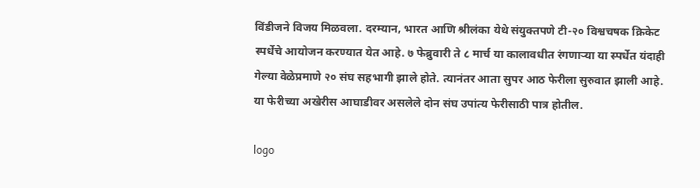विंडीजने विजय मिळवला. दरम्यान, भारत आणि श्रीलंका येथे संयुक्तपणे टी-२० विश्वचषक क्रिकेट स्पर्धेचे आयोजन करण्यात येत आहे. ७ फेब्रुवारी ते ८ मार्च या कालावधीत रंगणाऱ्या या स्पर्धेत यंदाही गेल्या वेळेप्रमाणे २० संघ सहभागी झाले होते. त्यानंतर आता सुपर आठ फेरीला सुरुवात झाली आहे. या फेरीच्या अखेरीस आघाडीवर असलेले दोन संघ उपांत्य फेरीसाठी पात्र होतील.

logo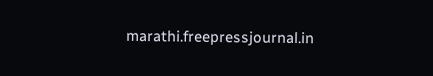marathi.freepressjournal.in